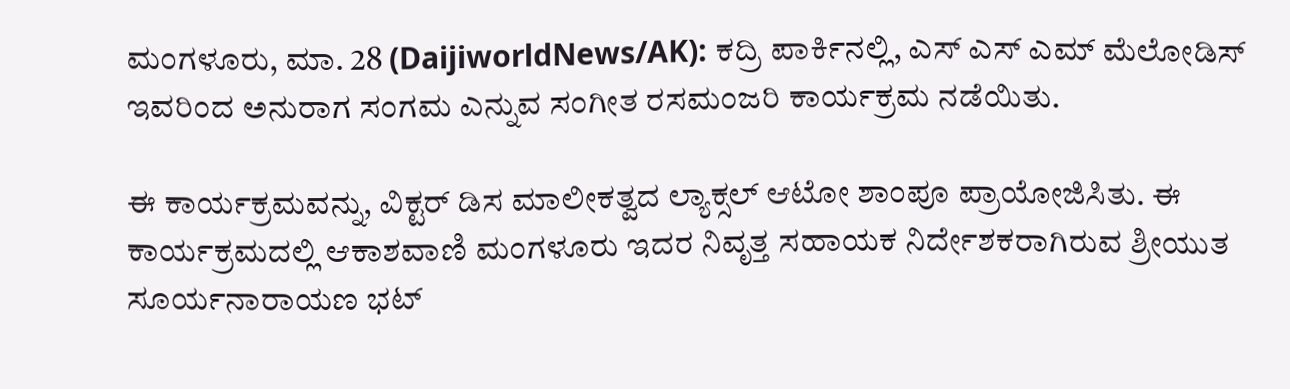ಮಂಗಳೂರು, ಮಾ. 28 (DaijiworldNews/AK): ಕದ್ರಿ ಪಾರ್ಕಿನಲ್ಲಿ, ಎಸ್ ಎಸ್ ಎಮ್ ಮೆಲೋಡಿಸ್ ಇವರಿಂದ ಅನುರಾಗ ಸಂಗಮ ಎನ್ನುವ ಸಂಗೀತ ರಸಮಂಜರಿ ಕಾರ್ಯಕ್ರಮ ನಡೆಯಿತು.

ಈ ಕಾರ್ಯಕ್ರಮವನ್ನು, ವಿಕ್ಟರ್ ಡಿಸ ಮಾಲೀಕತ್ವದ ಲ್ಯಾಕ್ಸಲ್ ಆಟೋ ಶಾಂಪೂ ಪ್ರಾಯೋಜಿಸಿತು. ಈ ಕಾರ್ಯಕ್ರಮದಲ್ಲಿ ಆಕಾಶವಾಣಿ ಮಂಗಳೂರು ಇದರ ನಿವೃತ್ತ ಸಹಾಯಕ ನಿರ್ದೇಶಕರಾಗಿರುವ ಶ್ರೀಯುತ ಸೂರ್ಯನಾರಾಯಣ ಭಟ್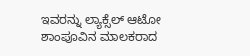ಇವರನ್ನು ಲ್ಯಾಕ್ಸೆಲ್ ಆಟೋ ಶಾಂಪೂವಿನ ಮಾಲಕರಾದ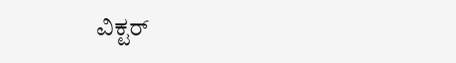ವಿಕ್ಟರ್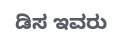ಡಿಸ ಇವರು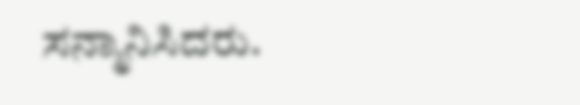ಸನ್ಮಾನಿಸಿದರು.